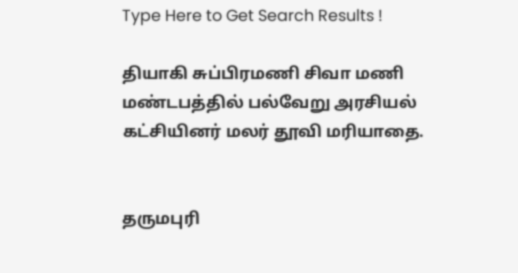Type Here to Get Search Results !

தியாகி சுப்பிரமணி சிவா மணி மண்டபத்தில் பல்வேறு அரசியல் கட்சியினர் மலர் தூவி மரியாதை.


தருமபுரி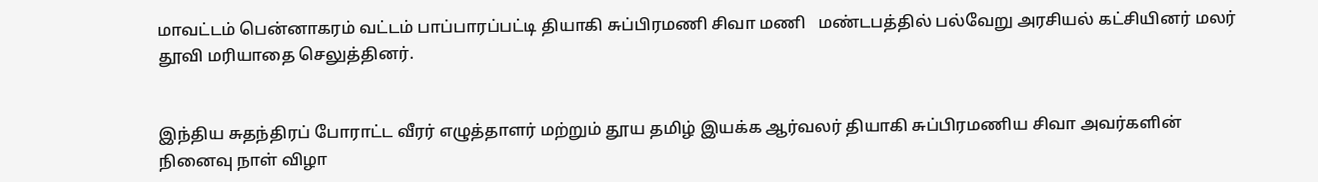மாவட்டம் பென்னாகரம் வட்டம் பாப்பாரப்பட்டி தியாகி சுப்பிரமணி சிவா மணி   மண்டபத்தில் பல்வேறு அரசியல் கட்சியினர் மலர் தூவி மரியாதை செலுத்தினர்.


இந்திய சுதந்திரப் போராட்ட வீரர் எழுத்தாளர் மற்றும் தூய தமிழ் இயக்க ஆர்வலர் தியாகி சுப்பிரமணிய சிவா அவர்களின் நினைவு நாள் விழா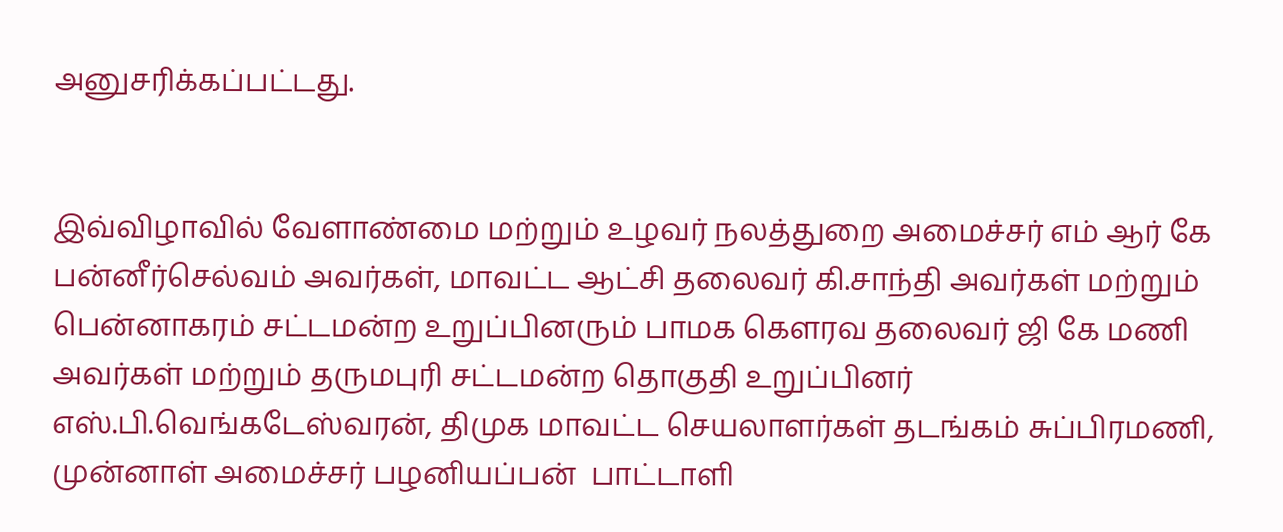அனுசரிக்கப்பட்டது.


இவ்விழாவில் வேளாண்மை மற்றும் உழவர் நலத்துறை அமைச்சர் எம் ஆர் கே பன்னீர்செல்வம் அவர்கள், மாவட்ட ஆட்சி தலைவர் கி.சாந்தி அவர்கள் மற்றும் பென்னாகரம் சட்டமன்ற உறுப்பினரும் பாமக கெளரவ தலைவர் ஜி கே மணி அவர்கள் மற்றும் தருமபுரி சட்டமன்ற தொகுதி உறுப்பினர் எஸ்.பி.வெங்கடேஸ்வரன், திமுக மாவட்ட செயலாளர்கள் தடங்கம் சுப்பிரமணி, முன்னாள் அமைச்சர் பழனியப்பன்  பாட்டாளி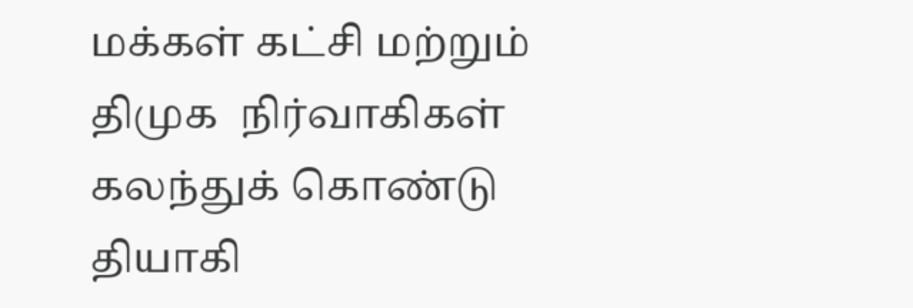மக்கள் கட்சி மற்றும் திமுக  நிர்வாகிகள் கலந்துக் கொண்டு தியாகி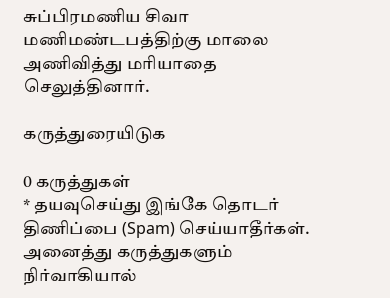சுப்பிரமணிய சிவா மணிமண்டபத்திற்கு மாலை அணிவித்து மரியாதை செலுத்தினார்.

கருத்துரையிடுக

0 கருத்துகள்
* தயவுசெய்து இங்கே தொடர் திணிப்பை (Spam) செய்யாதீர்கள். அனைத்து கருத்துகளும் நிர்வாகியால்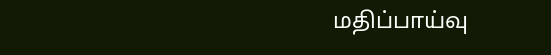மதிப்பாய்வு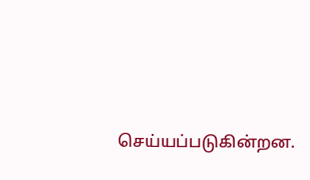செய்யப்படுகின்றன.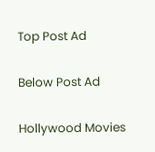Top Post Ad

Below Post Ad

Hollywood Movies